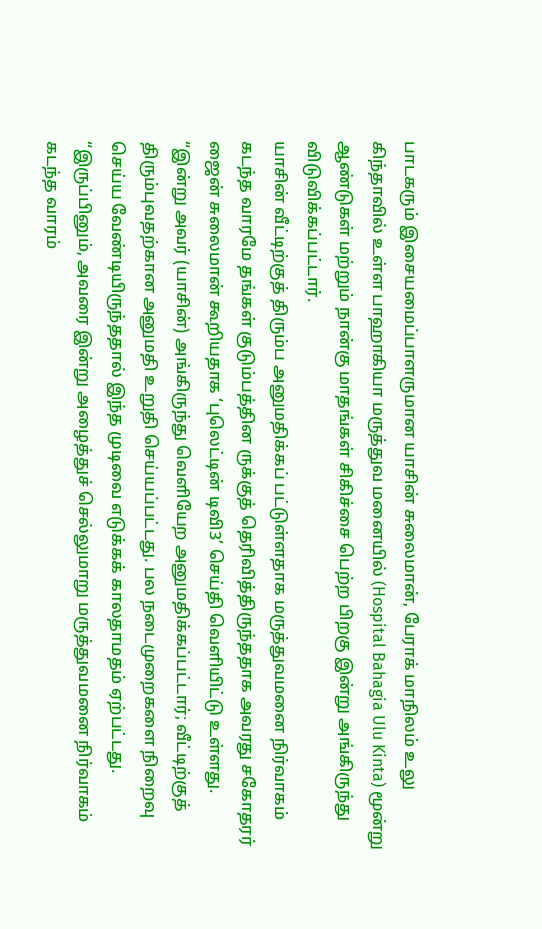பாடகரும் இசையமைப்பாளருமான யாசின் சுலைமான், பேராக் மாநிலம் உலு கிந்தாவில் உள்ள பாஹாகியா மருத்துவ மனையில் (Hospital Bahagia Ulu Kinta) மூன்று ஆண்டுகள் மற்றும் நான்கு மாதங்கள் சிகிச்சை பெற்ற பிறகு இன்று அங்கிருந்து விடுவிக்கப்பட்டார்.
யாசின் வீட்டிற்குத் திரும்ப அனுமதிக்கப் பட்டுள்ளதாக மருத்துவமனை நிர்வாகம் கடந்த வாரமே தங்கள் குடும்பத்தின ருக்குத் தெரிவித்திருந்ததாக அவரது சகோதரர் ஜைன் சுலைமான் கூறியதாக ‘புலெட்டின் டிவி3’ செய்தி வெளியிட்டு உள்ளது.
“இன்று அவர் (யாசின்) அங்கிருந்து வெளியேற அனுமதிக்கப்பட்டார்; வீட்டிற்குத் திரும்புவதற்கான அனுமதி உறுதி செய்யப்பட்டது. பல நடைமுறைகளை நிறைவு செய்ய வேண்டியிருந்ததால் இந்த முடிவை எடுக்கக் காலதாமதம் ஏற்பட்டது.
“இருப்பினும், அவரை இன்று அழைத்துச் செல்லுமாறு மருத்துவமனை நிர்வாகம் கடந்த வாரம்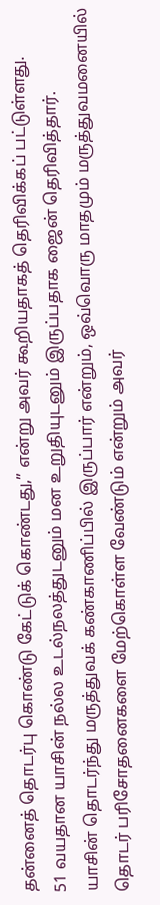தன்னைத் தொடர்பு கொண்டு கேட்டுக் கொண்டது,” என்று அவர் கூறியதாகத் தெரிவிக்கப் பட்டுள்ளது.
51 வயதான யாசின் நல்ல உடல்நலத்துடனும் மன உறுதியுடனும் இருப்பதாக ஜைன் தெரிவித்தார்.
யாசின் தொடர்ந்து மருத்துவக் கண்காணிப்பில் இருப்பார் என்றும், ஒவ்வொரு மாதமும் மருத்துவமனையில் தொடர் பரிசோதனைகளை மேற்கொள்ள வேண்டும் என்றும் அவர்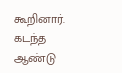கூறினார்.
கடந்த ஆண்டு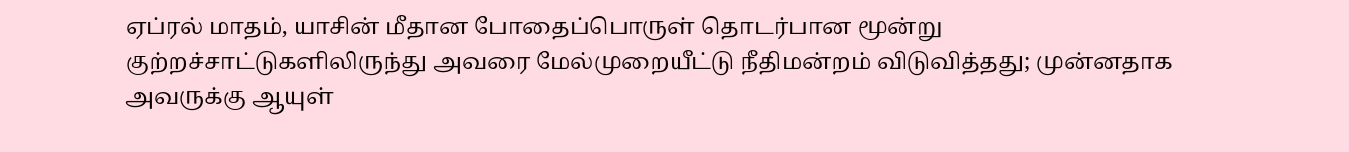ஏப்ரல் மாதம், யாசின் மீதான போதைப்பொருள் தொடர்பான மூன்று குற்றச்சாட்டுகளிலிருந்து அவரை மேல்முறையீட்டு நீதிமன்றம் விடுவித்தது; முன்னதாக அவருக்கு ஆயுள்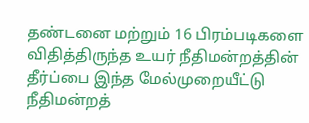தண்டனை மற்றும் 16 பிரம்படிகளை விதித்திருந்த உயர் நீதிமன்றத்தின் தீர்ப்பை இந்த மேல்முறையீட்டு நீதிமன்றத்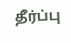தீர்ப்பு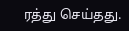ரத்து செய்தது.